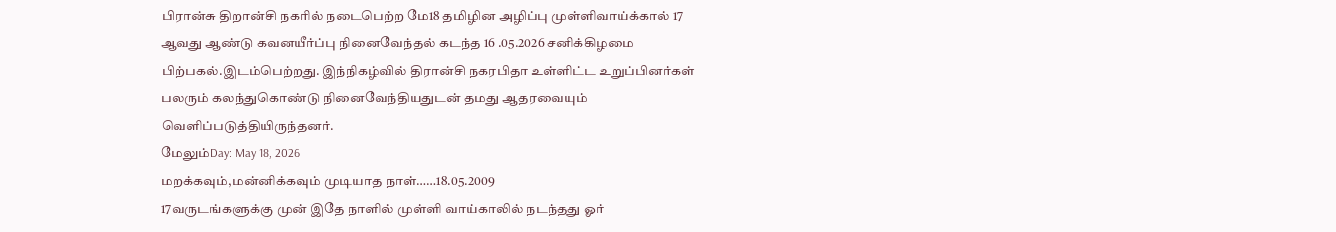பிரான்சு திறான்சி நகரில் நடைபெற்ற மே18 தமிழின அழிப்பு முள்ளிவாய்க்கால் 17 ஆவது ஆண்டு கவனயீர்ப்பு நினைவேந்தல் கடந்த 16 .05.2026 சனிக்கிழமை பிற்பகல்.இடம்பெற்றது. இந்நிகழ்வில் திரான்சி நகரபிதா உள்ளிட்ட உறுப்பினர்கள் பலரும் கலந்துகொண்டு நினைவேந்தியதுடன் தமது ஆதரவையும் வெளிப்படுத்தியிருந்தனர்.
மேலும்Day: May 18, 2026
மறக்கவும்,மன்னிக்கவும் முடியாத நாள்……18.05.2009
17வருடங்களுக்கு முன் இதே நாளில் முள்ளி வாய்காலில் நடந்தது ஓர்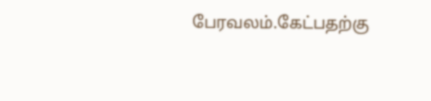பேரவலம்.கேட்பதற்கு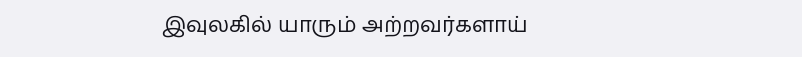இவுலகில் யாரும் அற்றவர்களாய்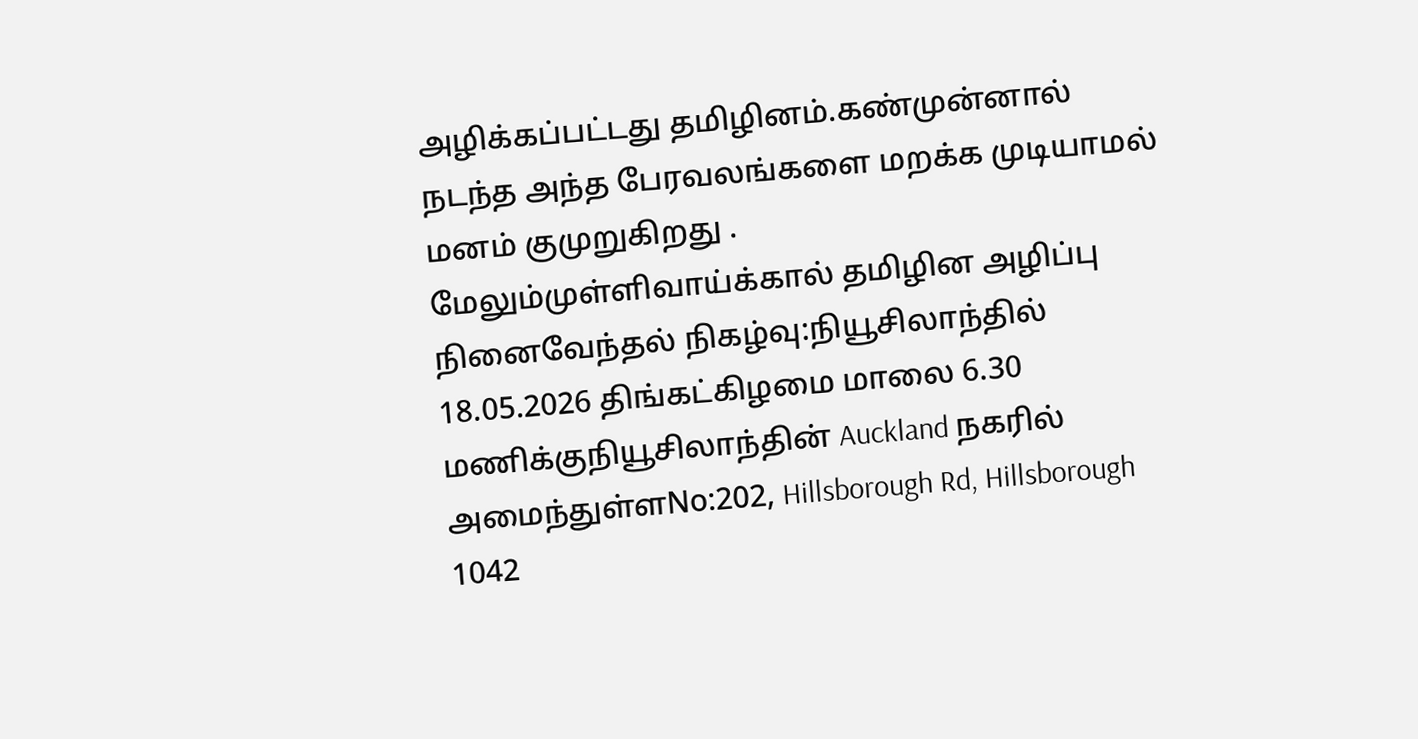அழிக்கப்பட்டது தமிழினம்.கண்முன்னால் நடந்த அந்த பேரவலங்களை மறக்க முடியாமல் மனம் குமுறுகிறது .
மேலும்முள்ளிவாய்க்கால் தமிழின அழிப்பு நினைவேந்தல் நிகழ்வு:நியூசிலாந்தில்
18.05.2026 திங்கட்கிழமை மாலை 6.30 மணிக்குநியூசிலாந்தின் Auckland நகரில் அமைந்துள்ளNo:202, Hillsborough Rd, Hillsborough 1042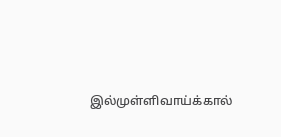இல்முள்ளிவாய்க்கால்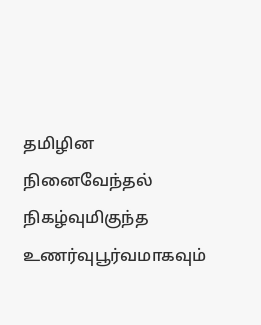தமிழின நினைவேந்தல் நிகழ்வுமிகுந்த உணர்வுபூர்வமாகவும்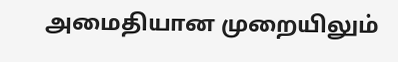அமைதியான முறையிலும்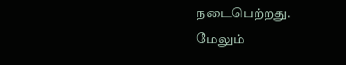நடைபெற்றது.
மேலும்